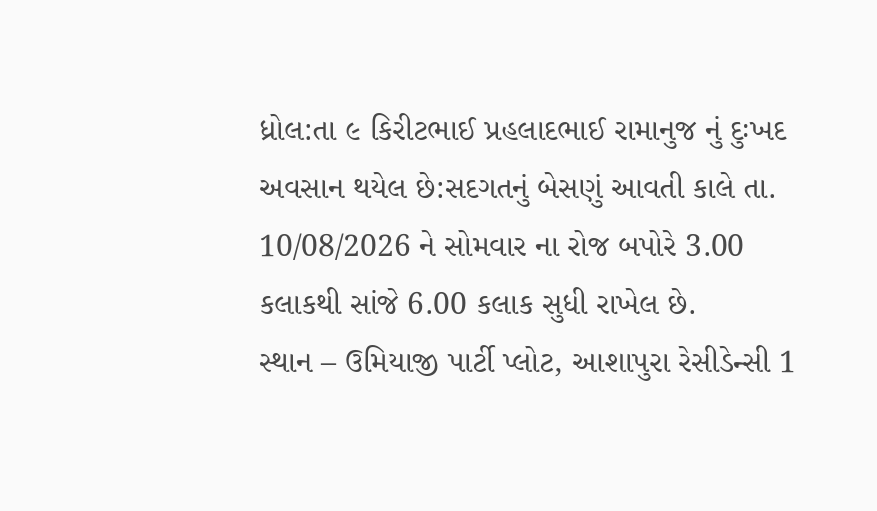ધ્રોલ:તા ૯ કિરીટભાઈ પ્રહલાદભાઈ રામાનુજ નું દુઃખદ અવસાન થયેલ છે:સદગતનું બેસણું આવતી કાલે તા. 10/08/2026 ને સોમવાર ના રોજ બપોરે 3.00 કલાકથી સાંજે 6.00 કલાક સુધી રાખેલ છે.
સ્થાન – ઉમિયાજી પાર્ટી પ્લોટ, આશાપુરા રેસીડેન્સી 1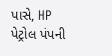પાસે, HP પેટ્રોલ પંપની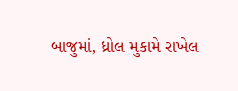બાજુમાં, ધ્રોલ મુકામે રાખેલ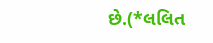છે.(*લલિત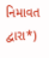નિમાવત દ્વારા*)